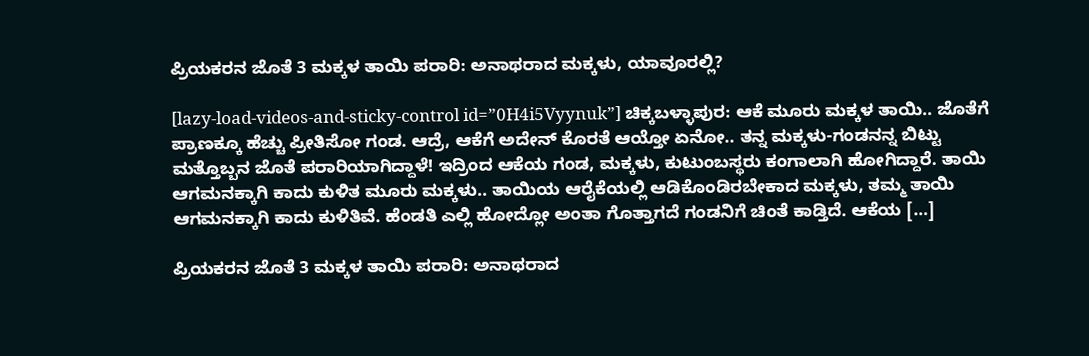ಪ್ರಿಯಕರನ ಜೊತೆ 3 ಮಕ್ಕಳ ತಾಯಿ ಪರಾರಿ: ಅನಾಥರಾದ ಮಕ್ಕಳು, ಯಾವೂರಲ್ಲಿ?

[lazy-load-videos-and-sticky-control id=”0H4i5Vyynuk”] ಚಿಕ್ಕಬಳ್ಳಾಪುರ: ಆಕೆ ಮೂರು ಮಕ್ಕಳ ತಾಯಿ.. ಜೊತೆಗೆ ಪ್ರಾಣಕ್ಕೂ ಹೆಚ್ಚು ಪ್ರೀತಿಸೋ ಗಂಡ. ಆದ್ರೆ, ಆಕೆಗೆ ಅದೇನ್ ಕೊರತೆ ಆಯ್ತೋ ಏನೋ.. ತನ್ನ ಮಕ್ಕಳು-ಗಂಡನನ್ನ ಬಿಟ್ಟು ಮತ್ತೊಬ್ಬನ ಜೊತೆ ಪರಾರಿಯಾಗಿದ್ದಾಳೆ! ಇದ್ರಿಂದ ಆಕೆಯ ಗಂಡ, ಮಕ್ಕಳು, ಕುಟುಂಬಸ್ಥರು ಕಂಗಾಲಾಗಿ ಹೋಗಿದ್ದಾರೆ. ತಾಯಿ ಆಗಮನಕ್ಕಾಗಿ ಕಾದು ಕುಳಿತ ಮೂರು ಮಕ್ಕಳು.. ತಾಯಿಯ ಆರೈಕೆಯಲ್ಲಿ ಆಡಿಕೊಂಡಿರಬೇಕಾದ ಮಕ್ಕಳು, ತಮ್ಮ ತಾಯಿ ಆಗಮನಕ್ಕಾಗಿ ಕಾದು ಕುಳಿತಿವೆ. ಹೆಂಡತಿ ಎಲ್ಲಿ ಹೋದ್ಲೋ ಅಂತಾ ಗೊತ್ತಾಗದೆ ಗಂಡನಿಗೆ ಚಿಂತೆ ಕಾಡ್ತಿದೆ. ಆಕೆಯ […]

ಪ್ರಿಯಕರನ ಜೊತೆ 3 ಮಕ್ಕಳ ತಾಯಿ ಪರಾರಿ: ಅನಾಥರಾದ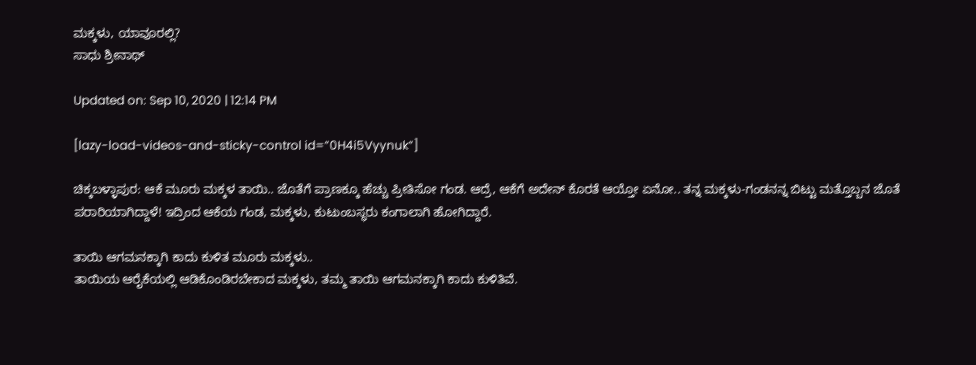ಮಕ್ಕಳು, ಯಾವೂರಲ್ಲಿ?
ಸಾಧು ಶ್ರೀನಾಥ್

Updated on: Sep 10, 2020 | 12:14 PM

[lazy-load-videos-and-sticky-control id=”0H4i5Vyynuk”]

ಚಿಕ್ಕಬಳ್ಳಾಪುರ: ಆಕೆ ಮೂರು ಮಕ್ಕಳ ತಾಯಿ.. ಜೊತೆಗೆ ಪ್ರಾಣಕ್ಕೂ ಹೆಚ್ಚು ಪ್ರೀತಿಸೋ ಗಂಡ. ಆದ್ರೆ, ಆಕೆಗೆ ಅದೇನ್ ಕೊರತೆ ಆಯ್ತೋ ಏನೋ.. ತನ್ನ ಮಕ್ಕಳು-ಗಂಡನನ್ನ ಬಿಟ್ಟು ಮತ್ತೊಬ್ಬನ ಜೊತೆ ಪರಾರಿಯಾಗಿದ್ದಾಳೆ! ಇದ್ರಿಂದ ಆಕೆಯ ಗಂಡ, ಮಕ್ಕಳು, ಕುಟುಂಬಸ್ಥರು ಕಂಗಾಲಾಗಿ ಹೋಗಿದ್ದಾರೆ.

ತಾಯಿ ಆಗಮನಕ್ಕಾಗಿ ಕಾದು ಕುಳಿತ ಮೂರು ಮಕ್ಕಳು..
ತಾಯಿಯ ಆರೈಕೆಯಲ್ಲಿ ಆಡಿಕೊಂಡಿರಬೇಕಾದ ಮಕ್ಕಳು, ತಮ್ಮ ತಾಯಿ ಆಗಮನಕ್ಕಾಗಿ ಕಾದು ಕುಳಿತಿವೆ.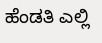ಹೆಂಡತಿ ಎಲ್ಲಿ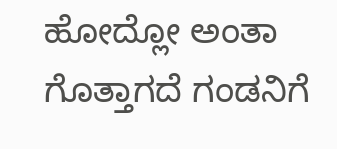ಹೋದ್ಲೋ ಅಂತಾ ಗೊತ್ತಾಗದೆ ಗಂಡನಿಗೆ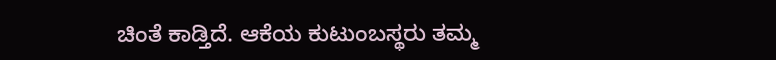ಚಿಂತೆ ಕಾಡ್ತಿದೆ. ಆಕೆಯ ಕುಟುಂಬಸ್ಥರು ತಮ್ಮ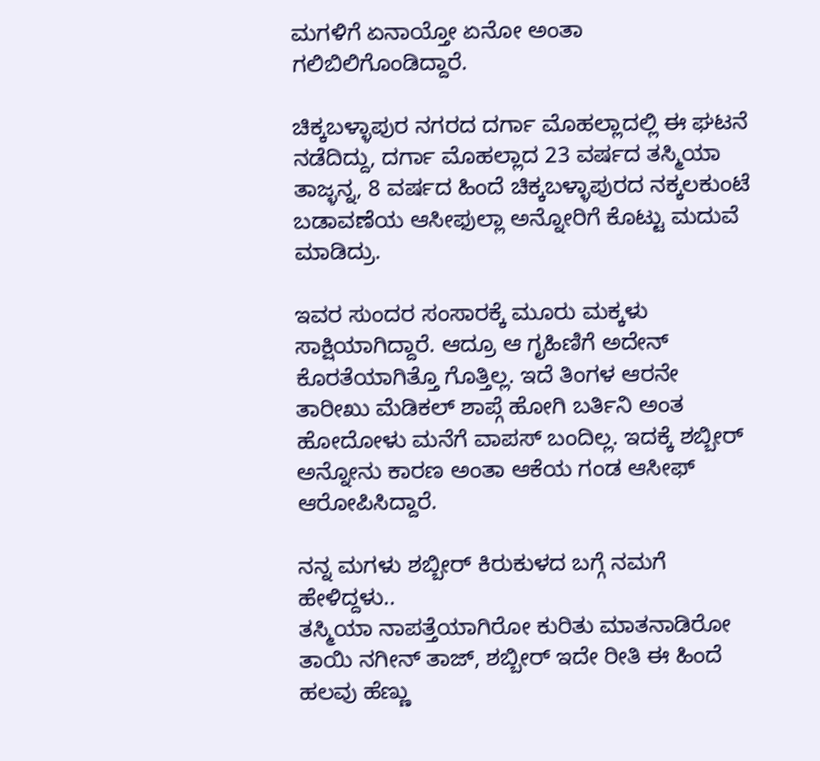ಮಗಳಿಗೆ ಏನಾಯ್ತೋ ಏನೋ ಅಂತಾ ಗಲಿಬಿಲಿಗೊಂಡಿದ್ದಾರೆ.

ಚಿಕ್ಕಬಳ್ಳಾಪುರ ನಗರದ ದರ್ಗಾ ಮೊಹಲ್ಲಾದಲ್ಲಿ ಈ ಘಟನೆ ನಡೆದಿದ್ದು, ದರ್ಗಾ ಮೊಹಲ್ಲಾದ 23 ವರ್ಷದ ತಸ್ಮಿಯಾ ತಾಜ್ಳನ್ನ, 8 ವರ್ಷದ ಹಿಂದೆ ಚಿಕ್ಕಬಳ್ಳಾಪುರದ ನಕ್ಕಲಕುಂಟೆ ಬಡಾವಣೆಯ ಆಸೀಫುಲ್ಲಾ ಅನ್ನೋರಿಗೆ ಕೊಟ್ಟು ಮದುವೆ ಮಾಡಿದ್ರು.

ಇವರ ಸುಂದರ ಸಂಸಾರಕ್ಕೆ ಮೂರು ಮಕ್ಕಳು ಸಾಕ್ಷಿಯಾಗಿದ್ದಾರೆ. ಆದ್ರೂ ಆ ಗೃಹಿಣಿಗೆ ಅದೇನ್ ಕೊರತೆಯಾಗಿತ್ತೊ ಗೊತ್ತಿಲ್ಲ. ಇದೆ ತಿಂಗಳ ಆರನೇ ತಾರೀಖು ಮೆಡಿಕಲ್ ಶಾಪ್ಗೆ ಹೋಗಿ ಬರ್ತಿನಿ ಅಂತ ಹೋದೋಳು ಮನೆಗೆ ವಾಪಸ್ ಬಂದಿಲ್ಲ. ಇದಕ್ಕೆ ಶಬ್ಬೀರ್ ಅನ್ನೋನು ಕಾರಣ ಅಂತಾ ಆಕೆಯ ಗಂಡ ಆಸೀಫ್ ಆರೋಪಿಸಿದ್ದಾರೆ.

ನನ್ನ ಮಗಳು ಶಬ್ಬೀರ್ ಕಿರುಕುಳದ ಬಗ್ಗೆ ನಮಗೆ ಹೇಳಿದ್ದಳು..
ತಸ್ಮಿಯಾ ನಾಪತ್ತೆಯಾಗಿರೋ ಕುರಿತು ಮಾತನಾಡಿರೋ ತಾಯಿ ನಗೀನ್ ತಾಜ್, ಶಬ್ಬೀರ್ ಇದೇ ರೀತಿ ಈ ಹಿಂದೆ ಹಲವು ಹೆಣ್ಣು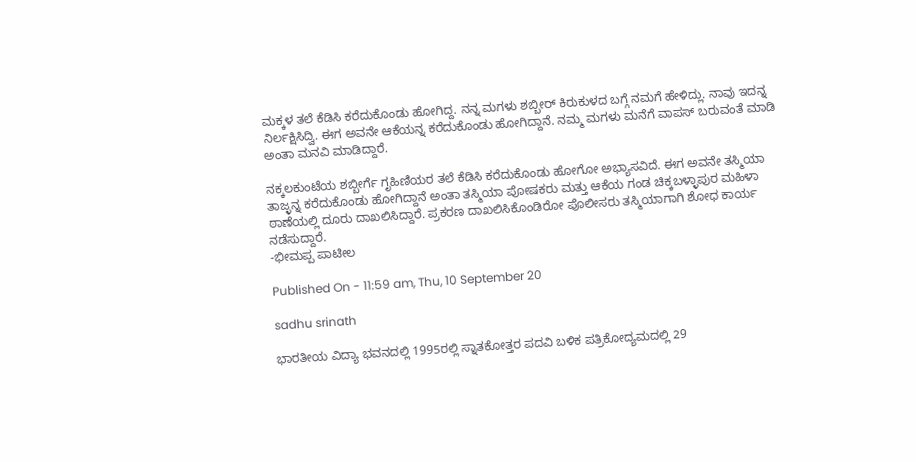ಮಕ್ಕಳ ತಲೆ ಕೆಡಿಸಿ ಕರೆದುಕೊಂಡು ಹೋಗಿದ್ದ. ನನ್ನ ಮಗಳು ಶಬ್ಬೀರ್ ಕಿರುಕುಳದ ಬಗ್ಗೆ ನಮಗೆ ಹೇಳಿದ್ಲು. ನಾವು ಇದನ್ನ ನಿರ್ಲಕ್ಷಿಸಿದ್ವಿ. ಈಗ ಅವನೇ ಆಕೆಯನ್ನ ಕರೆದುಕೊಂಡು ಹೋಗಿದ್ದಾನೆ. ನಮ್ಮ ಮಗಳು ಮನೆಗೆ ವಾಪಸ್ ಬರುವಂತೆ ಮಾಡಿ ಅಂತಾ ಮನವಿ ಮಾಡಿದ್ದಾರೆ.

ನಕ್ಕಲಕುಂಟೆಯ ಶಬ್ಬೀರ್ಗೆ ಗೃಹಿಣಿಯರ ತಲೆ ಕೆಡಿಸಿ ಕರೆದುಕೊಂಡು ಹೋಗೋ ಅಭ್ಯಾಸವಿದೆ. ಈಗ ಅವನೇ ತಸ್ಮಿಯಾ ತಾಜ್ಳನ್ನ ಕರೆದುಕೊಂಡು ಹೋಗಿದ್ದಾನೆ ಅಂತಾ ತಸ್ಮಿಯಾ ಪೋಷಕರು ಮತ್ತು ಆಕೆಯ ಗಂಡ ಚಿಕ್ಕಬಳ್ಳಾಪುರ ಮಹಿಳಾ ಠಾಣೆಯಲ್ಲಿ ದೂರು ದಾಖಲಿಸಿದ್ದಾರೆ. ಪ್ರಕರಣ ದಾಖಲಿಸಿಕೊಂಡಿರೋ ಪೊಲೀಸರು ತಸ್ಮಿಯಾಗಾಗಿ ಶೋಧ ಕಾರ್ಯ ನಡೆಸುದ್ದಾರೆ.
-ಭೀಮಪ್ಪ ಪಾಟೀಲ

Published On - 11:59 am, Thu, 10 September 20

sadhu srinath

ಭಾರತೀಯ ವಿದ್ಯಾ ಭವನದಲ್ಲಿ 1995ರಲ್ಲಿ ಸ್ನಾತಕೋತ್ತರ ಪದವಿ ಬಳಿಕ ಪತ್ರಿಕೋದ್ಯಮದಲ್ಲಿ 29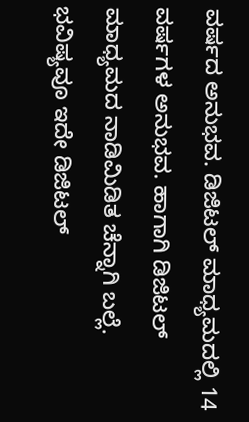ವರ್ಷದ ಅನುಭವ. ಡಿಜಿಟಲ್ ಮಾಧ್ಯಮದಲ್ಲಿ 14 ವರ್ಷಗಳ ಅನುಭವ. ಹಾಗಾಗಿ ಡಿಜಿಟಲ್ ಮಾಧ್ಯಮದ ನಾಡಿಮಿಡಿತ ಚೆನ್ನಾಗಿ ಬಲ್ಲೆ. ಭವಿಷ್ಯವೂ ಇದೇ ಡಿಜಿಟಲ್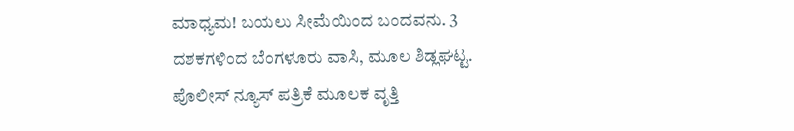ಮಾಧ್ಯಮ! ಬಯಲು ಸೀಮೆಯಿಂದ ಬಂದವನು. 3 ದಶಕಗಳಿಂದ ಬೆಂಗಳೂರು ವಾಸಿ, ಮೂಲ ಶಿಡ್ಲಘಟ್ಟ. ಪೊಲೀಸ್ ನ್ಯೂಸ್ ಪತ್ರಿಕೆ ಮೂಲಕ ವೃತ್ತಿ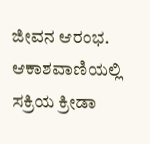ಜೀವನ ಆರಂಭ. ಆಕಾಶವಾಣಿಯಲ್ಲಿ ಸಕ್ರಿಯ ಕ್ರೀಡಾ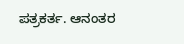ಪತ್ರಕರ್ತ. ಆನಂತರ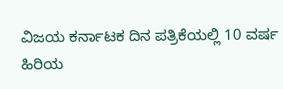ವಿಜಯ ಕರ್ನಾಟಕ ದಿನ ಪತ್ರಿಕೆಯಲ್ಲಿ 10 ವರ್ಷ ಹಿರಿಯ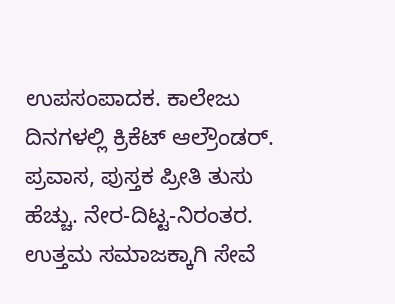ಉಪಸಂಪಾದಕ. ಕಾಲೇಜು ದಿನಗಳಲ್ಲಿ ಕ್ರಿಕೆಟ್ ಆಲ್ರೌಂಡರ್. ಪ್ರವಾಸ, ಪುಸ್ತಕ ಪ್ರೀತಿ ತುಸು ಹೆಚ್ಚು. ನೇರ-ದಿಟ್ಟ-ನಿರಂತರ. ಉತ್ತಮ ಸಮಾಜಕ್ಕಾಗಿ ಸೇವೆ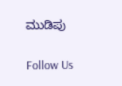ಮುಡಿಪು

Follow Us